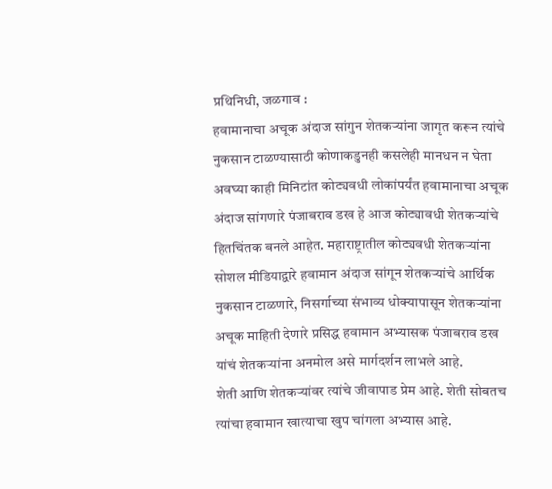प्रथिनिधी, जळगाव :
हवामानाचा अचूक अंदाज सांगुन शेतकऱ्यांना जागृत करून त्यांचे नुकसान टाळण्यासाठी कोणाकडुनही कसलेही मानधन न घेता अवघ्या काही मिनिटांत कोट्यवधी लोकांपर्यंत हवामानाचा अचूक अंदाज सांगणारे पंजाबराव डख हे आज कोट्यावधी शेतकऱ्यांचे हितचिंतक बनले आहेत. महाराष्ट्रातील कोट्यवधी शेतकऱ्यांना सोशल मीडियाद्वारे हवामान अंदाज सांगून शेतकऱ्यांचे आर्थिक नुकसान टाळणारे, निसर्गाच्या संभाव्य धोक्यापासून शेतकऱ्यांना अचूक माहिती देणारे प्रसिद्ध हवामान अभ्यासक पंजाबराव डख यांचं शेतकऱ्यांना अनमोल असे मार्गदर्शन लाभले आहे.
शेती आणि शेतकऱ्यांवर त्यांचे जीवापाड प्रेम आहे. शेती सोबतच त्यांचा हवामान खात्याचा खुप चांगला अभ्यास आहे.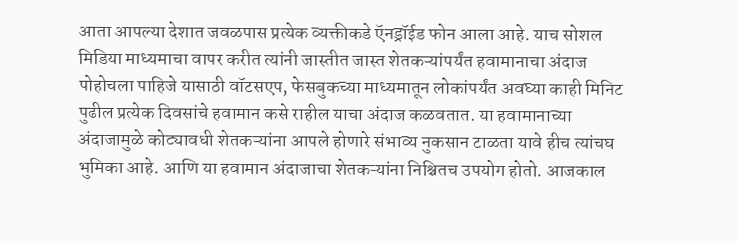आता आपल्या देशात जवळपास प्रत्येक व्यक्तीकडे ऍनड्रॉईड फोन आला आहे. याच सोशल मिडिया माध्यमाचा वापर करीत त्यांनी जास्तीत जास्त शेतकऱ्यांपर्यंत हवामानाचा अंदाज पोहोचला पाहिजे यासाठी वॉटसएप, फेसबुकच्या माध्यमातून लोकांपर्यंत अवघ्या काही मिनिट पुढील प्रत्येक दिवसांचे हवामान कसे राहील याचा अंदाज कळवतात. या हवामानाच्या अंदाजामुळे कोट्यावधी शेतकऱ्यांना आपले होणारे संभाव्य नुकसान टाळता यावे हीच त्यांचघ भुमिका आहे. आणि या हवामान अंदाजाचा शेतकऱ्यांना निश्चितच उपयोग होतो. आजकाल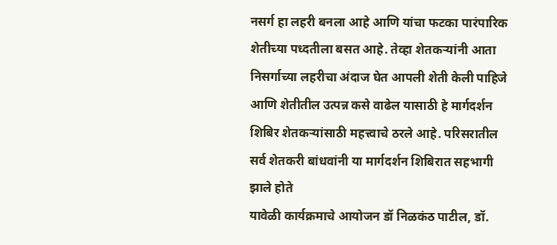नसर्ग हा लहरी बनला आहे आणि यांचा फटका पारंपारिक शेतीच्या पध्दतीला बसत आहे. तेव्हा शेतकऱ्यांनी आता निसर्गाच्या लहरीचा अंदाज घेत आपली शेती केली पाहिजे आणि शेतीतील उत्पन्न कसे वाढेल यासाठी हे मार्गदर्शन शिबिर शेतकऱ्यांसाठी महत्त्वाचे ठरले आहे. परिसरातील सर्व शेतकरी बांधवांनी या मार्गदर्शन शिबिरात सहभागी झाले होते
यावेळी कार्यक्रमाचे आयोजन डॉ निळकंठ पाटील, डॉ.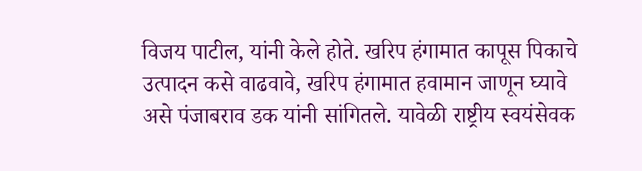विजय पाटील, यांनी केले होते. खरिप हंगामात कापूस पिकाचे उत्पादन कसे वाढवावे, खरिप हंगामात हवामान जाणून घ्यावे असे पंजाबराव डक यांनी सांगितले. यावेळी राष्ट्रीय स्वयंसेवक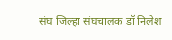संघ जिल्हा संघचालक डॉ निलेश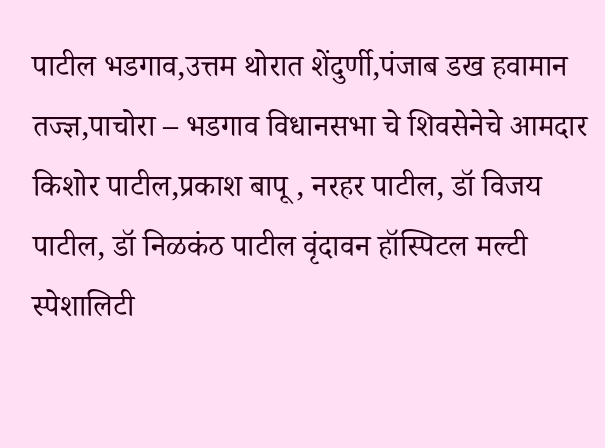पाटील भडगाव,उत्तम थोरात शेंदुर्णी,पंजाब डख हवामान तज्ज्ञ,पाचोरा – भडगाव विधानसभा चे शिवसेनेचे आमदार किशोर पाटील,प्रकाश बापू , नरहर पाटील, डॉ विजय पाटील, डॉ निळकंठ पाटील वृंदावन हॉस्पिटल मल्टी स्पेशालिटी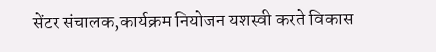सेंटर संचालक,कार्यक्रम नियोजन यशस्वी करते विकास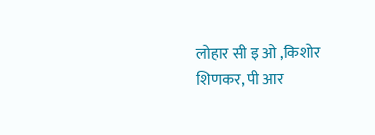लोहार सी इ ओ ,किशोर शिणकर, पी आर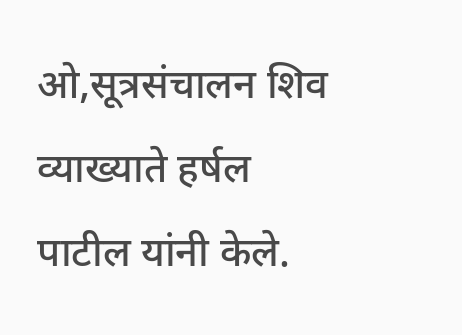ओ,सूत्रसंचालन शिव व्याख्याते हर्षल पाटील यांनी केले.